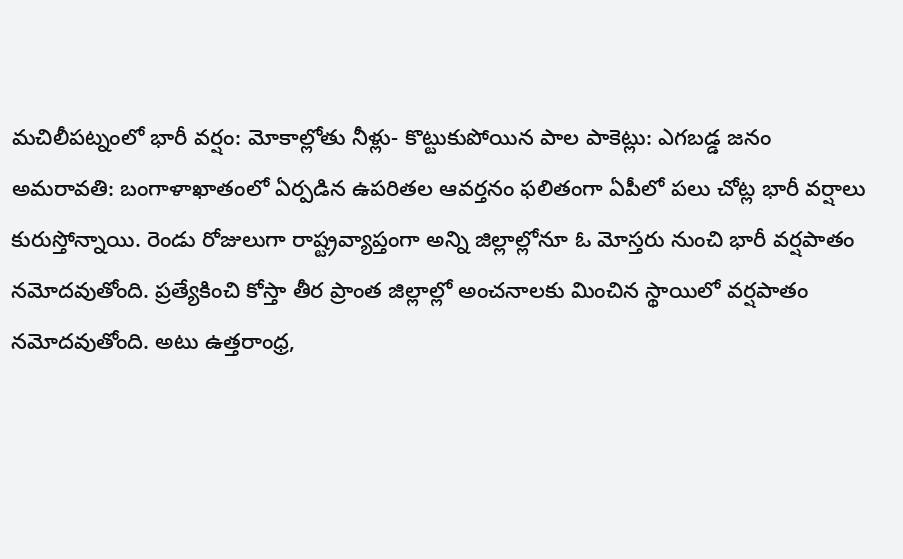మచిలీపట్నంలో భారీ వర్షం: మోకాల్లోతు నీళ్లు- కొట్టుకుపోయిన పాల పాకెట్లు: ఎగబడ్డ జనం
అమరావతి: బంగాళాఖాతంలో ఏర్పడిన ఉపరితల ఆవర్తనం ఫలితంగా ఏపీలో పలు చోట్ల భారీ వర్షాలు కురుస్తోన్నాయి. రెండు రోజులుగా రాష్ట్రవ్యాప్తంగా అన్ని జిల్లాల్లోనూ ఓ మోస్తరు నుంచి భారీ వర్షపాతం నమోదవుతోంది. ప్రత్యేకించి కోస్తా తీర ప్రాంత జిల్లాల్లో అంచనాలకు మించిన స్థాయిలో వర్షపాతం నమోదవుతోంది. అటు ఉత్తరాంధ్ర,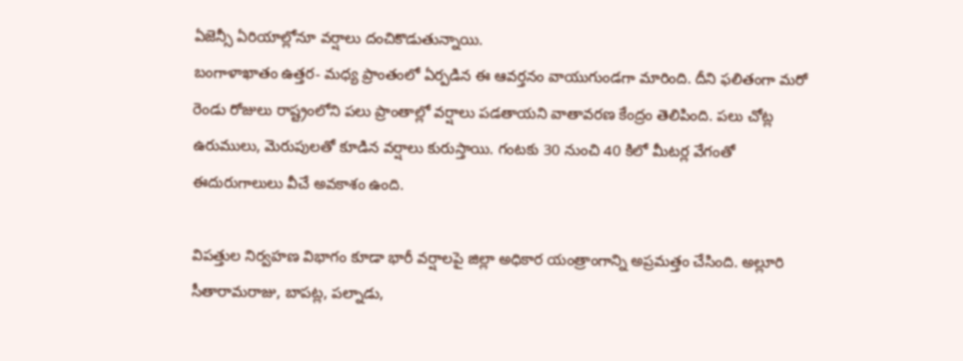ఏజెన్సీ ఏరియాల్లోనూ వర్షాలు దంచికొడుతున్నాయి.
బంగాళాఖాతం ఉత్తర- మధ్య ప్రాంతంలో ఏర్పడిన ఈ ఆవర్తనం వాయుగుండగా మారింది. దీని ఫలితంగా మరో రెండు రోజులు రాష్ట్రంలోని పలు ప్రాంతాల్లో వర్షాలు పడతాయని వాతావరణ కేంద్రం తెలిపింది. పలు చోట్ల ఉరుములు, మెరుపులతో కూడిన వర్షాలు కురుస్తాయి. గంటకు 30 నుంచి 40 కిలో మీటర్ల వేగంతో ఈదురుగాలులు వీచే అవకాశం ఉంది.

విపత్తుల నిర్వహణ విభాగం కూడా భారీ వర్షాలపై జిల్లా అధికార యంత్రాంగాన్ని అప్రమత్తం చేసింది. అల్లూరి సీతారామరాజు, బాపట్ల, పల్నాడు,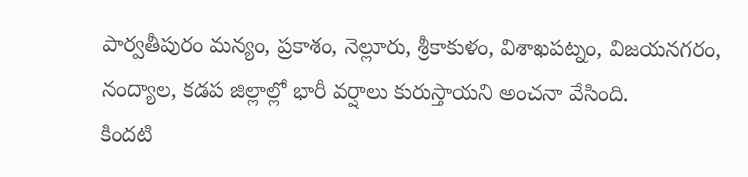పార్వతీపురం మన్యం, ప్రకాశం, నెల్లూరు, శ్రీకాకుళం, విశాఖపట్నం, విజయనగరం, నంద్యాల, కడప జిల్లాల్లో భారీ వర్షాలు కురుస్తాయని అంచనా వేసింది.
కిందటి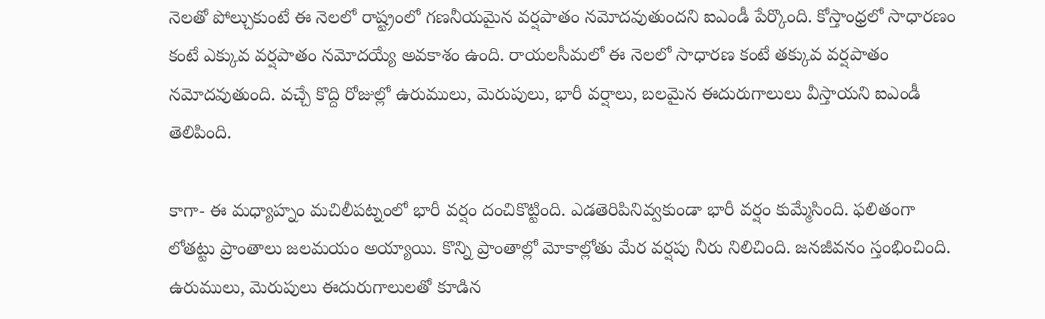నెలతో పోల్చుకుంటే ఈ నెలలో రాష్ట్రంలో గణనీయమైన వర్షపాతం నమోదవుతుందని ఐఎండీ పేర్కొంది. కోస్తాంధ్రలో సాధారణం కంటే ఎక్కువ వర్షపాతం నమోదయ్యే అవకాశం ఉంది. రాయలసీమలో ఈ నెలలో సాధారణ కంటే తక్కువ వర్షపాతం నమోదవుతుంది. వచ్చే కొద్ది రోజుల్లో ఉరుములు, మెరుపులు, భారీ వర్షాలు, బలమైన ఈదురుగాలులు వీస్తాయని ఐఎండీ తెలిపింది.

కాగా- ఈ మధ్యాహ్నం మచిలీపట్నంలో భారీ వర్షం దంచికొట్టింది. ఎడతెరిపినివ్వకుండా భారీ వర్షం కుమ్మేసింది. ఫలితంగా లోతట్టు ప్రాంతాలు జలమయం అయ్యాయి. కొన్ని ప్రాంతాల్లో మోకాల్లోతు మేర వర్షపు నీరు నిలిచింది. జనజీవనం స్తంభించింది. ఉరుములు, మెరుపులు ఈదురుగాలులతో కూడిన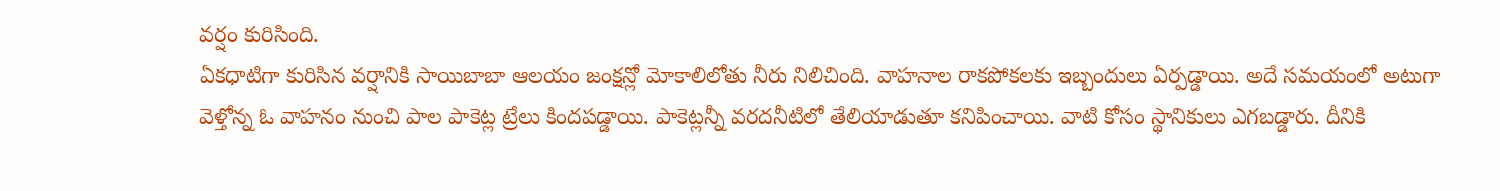వర్షం కురిసింది.
ఏకధాటిగా కురిసిన వర్షానికి సాయిబాబా ఆలయం జంక్షన్లో మోకాలిలోతు నీరు నిలిచింది. వాహనాల రాకపోకలకు ఇబ్బందులు ఏర్పడ్డాయి. అదే సమయంలో అటుగా వెళ్తోన్న ఓ వాహనం నుంచి పాల పాకెట్ల ట్రేలు కిందపడ్డాయి. పాకెట్లన్నీ వరదనీటిలో తేలియాడుతూ కనిపించాయి. వాటి కోసం స్థానికులు ఎగబడ్డారు. దీనికి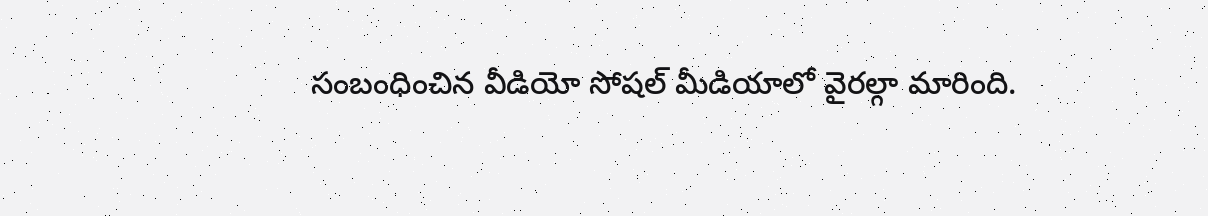సంబంధించిన వీడియో సోషల్ మీడియాలో వైరల్గా మారింది.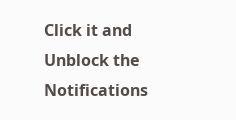Click it and Unblock the Notifications